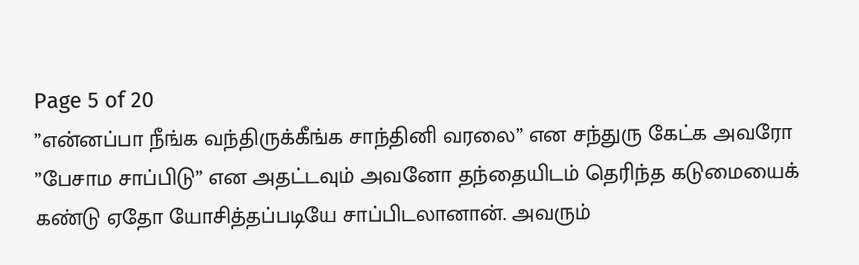Page 5 of 20
”என்னப்பா நீங்க வந்திருக்கீங்க சாந்தினி வரலை” என சந்துரு கேட்க அவரோ
”பேசாம சாப்பிடு” என அதட்டவும் அவனோ தந்தையிடம் தெரிந்த கடுமையைக் கண்டு ஏதோ யோசித்தப்படியே சாப்பிடலானான். அவரும்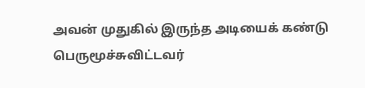அவன் முதுகில் இருந்த அடியைக் கண்டு பெருமூச்சுவிட்டவர்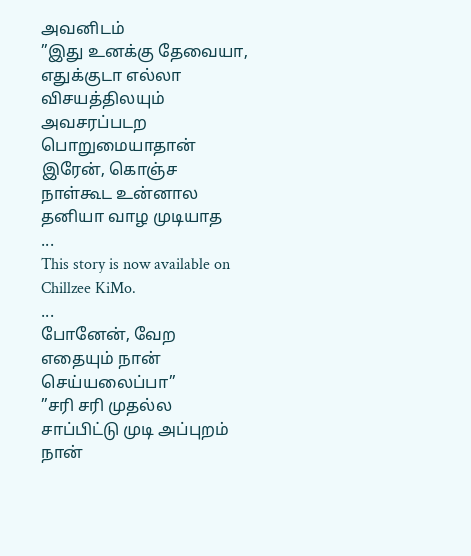அவனிடம்
”இது உனக்கு தேவையா, எதுக்குடா எல்லா விசயத்திலயும் அவசரப்படற பொறுமையாதான் இரேன், கொஞ்ச நாள்கூட உன்னால தனியா வாழ முடியாத
...
This story is now available on Chillzee KiMo.
...
போனேன், வேற எதையும் நான் செய்யலைப்பா”
”சரி சரி முதல்ல சாப்பிட்டு முடி அப்புறம் நான்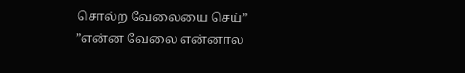சொல்ற வேலையை செய்”
”என்ன வேலை என்னால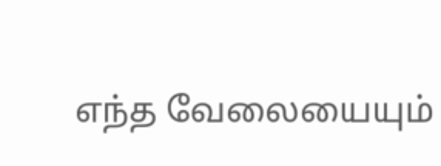எந்த வேலையையும்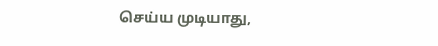செய்ய முடியாது,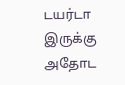டயர்டா இருக்கு அதோட